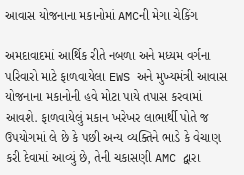આવાસ યોજનાના મકાનોમાં AMCની મેગા ચેકિંગ

અમદાવાદમાં આર્થિક રીતે નબળા અને મધ્યમ વર્ગના પરિવારો માટે ફાળવાયેલા EWS અને મુખ્યમંત્રી આવાસ યોજનાના મકાનોની હવે મોટા પાયે તપાસ કરવામાં આવશે. ફાળવાયેલું મકાન ખરેખર લાભાર્થી પોતે જ ઉપયોગમાં લે છે કે પછી અન્ય વ્યક્તિને ભાડે કે વેચાણ કરી દેવામાં આવ્યું છે, તેની ચકાસણી AMC દ્વારા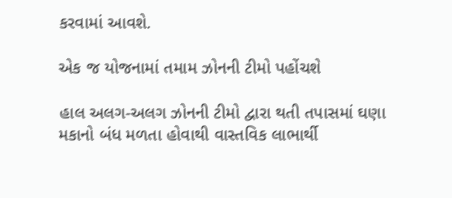કરવામાં આવશે.

એક જ યોજનામાં તમામ ઝોનની ટીમો પહોંચશે

હાલ અલગ-અલગ ઝોનની ટીમો દ્વારા થતી તપાસમાં ઘણા મકાનો બંધ મળતા હોવાથી વાસ્તવિક લાભાર્થી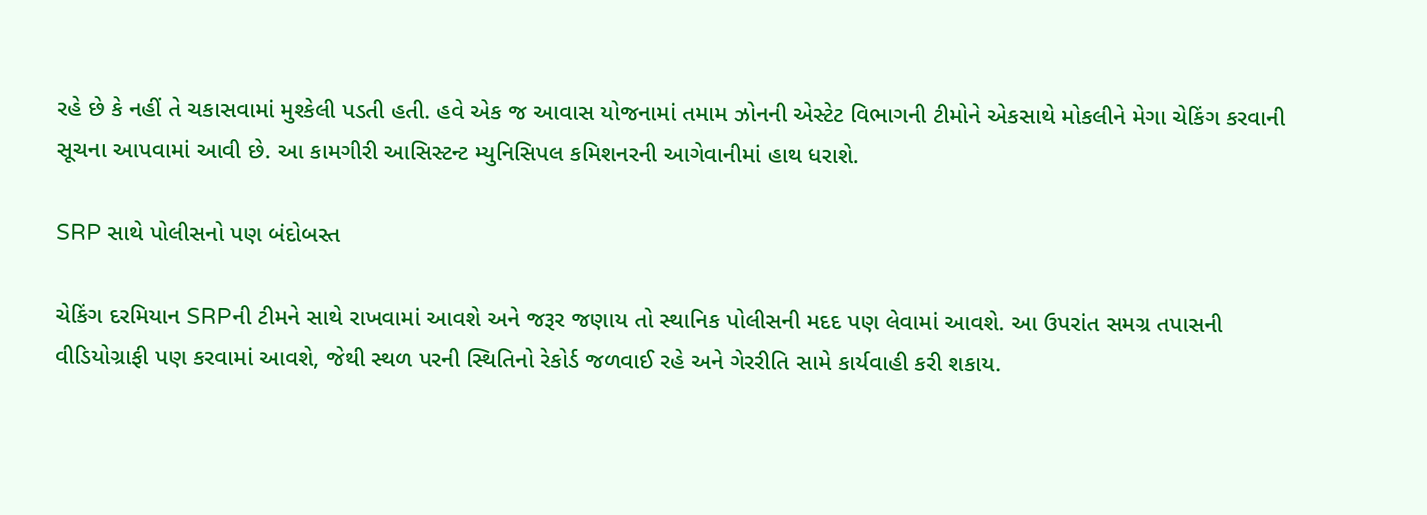રહે છે કે નહીં તે ચકાસવામાં મુશ્કેલી પડતી હતી. હવે એક જ આવાસ યોજનામાં તમામ ઝોનની એસ્ટેટ વિભાગની ટીમોને એકસાથે મોકલીને મેગા ચેકિંગ કરવાની સૂચના આપવામાં આવી છે. આ કામગીરી આસિસ્ટન્ટ મ્યુનિસિપલ કમિશનરની આગેવાનીમાં હાથ ધરાશે.

SRP સાથે પોલીસનો પણ બંદોબસ્ત

ચેકિંગ દરમિયાન SRPની ટીમને સાથે રાખવામાં આવશે અને જરૂર જણાય તો સ્થાનિક પોલીસની મદદ પણ લેવામાં આવશે. આ ઉપરાંત સમગ્ર તપાસની વીડિયોગ્રાફી પણ કરવામાં આવશે, જેથી સ્થળ પરની સ્થિતિનો રેકોર્ડ જળવાઈ રહે અને ગેરરીતિ સામે કાર્યવાહી કરી શકાય.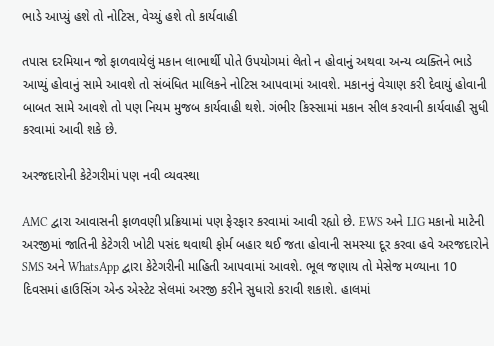ભાડે આપ્યું હશે તો નોટિસ, વેચ્યું હશે તો કાર્યવાહી

તપાસ દરમિયાન જો ફાળવાયેલું મકાન લાભાર્થી પોતે ઉપયોગમાં લેતો ન હોવાનું અથવા અન્ય વ્યક્તિને ભાડે આપ્યું હોવાનું સામે આવશે તો સંબંધિત માલિકને નોટિસ આપવામાં આવશે. મકાનનું વેચાણ કરી દેવાયું હોવાની બાબત સામે આવશે તો પણ નિયમ મુજબ કાર્યવાહી થશે. ગંભીર કિસ્સામાં મકાન સીલ કરવાની કાર્યવાહી સુધી કરવામાં આવી શકે છે.

અરજદારોની કેટેગરીમાં પણ નવી વ્યવસ્થા

AMC દ્વારા આવાસની ફાળવણી પ્રક્રિયામાં પણ ફેરફાર કરવામાં આવી રહ્યો છે. EWS અને LIG મકાનો માટેની અરજીમાં જાતિની કેટેગરી ખોટી પસંદ થવાથી ફોર્મ બહાર થઈ જતા હોવાની સમસ્યા દૂર કરવા હવે અરજદારોને SMS અને WhatsApp દ્વારા કેટેગરીની માહિતી આપવામાં આવશે. ભૂલ જણાય તો મેસેજ મળ્યાના 10 દિવસમાં હાઉસિંગ એન્ડ એસ્ટેટ સેલમાં અરજી કરીને સુધારો કરાવી શકાશે. હાલમાં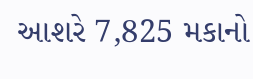આશરે 7,825 મકાનો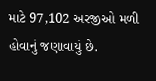માટે 97,102 અરજીઓ મળી હોવાનું જણાવાયું છે.